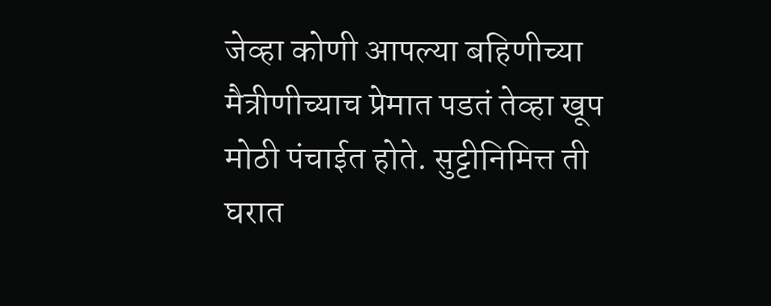जेव्हा कोणी आपल्या बहिणीच्या मैत्रीणीच्याच प्रेमात पडतं तेव्हा खूप मोठी पंचाईत होते. सुट्टीनिमित्त ती घरात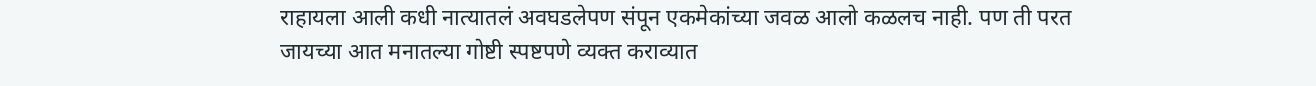राहायला आली कधी नात्यातलं अवघडलेपण संपून एकमेकांच्या जवळ आलो कळलच नाही. पण ती परत जायच्या आत मनातल्या गोष्टी स्पष्टपणे व्यक्त कराव्यात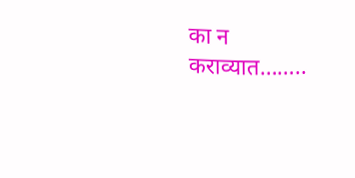का न कराव्यात……..